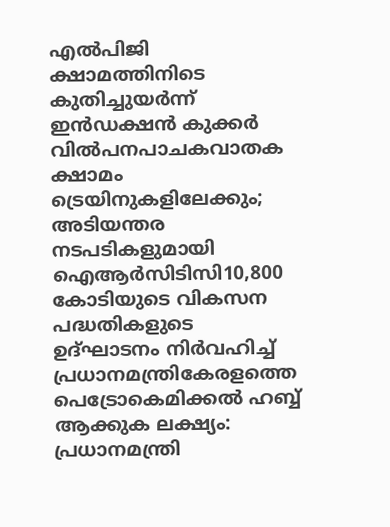എൽപിജി ക്ഷാമത്തിനിടെ കുതിച്ചുയർന്ന് ഇൻഡക്ഷൻ കുക്കർ വിൽപനപാചകവാതക ക്ഷാമം ട്രെയിനുകളിലേക്കും; അടിയന്തര നടപടികളുമായി ഐആർസിടിസി10,800 കോടിയുടെ വികസന പദ്ധതികളുടെ ഉദ്ഘാടനം നിർവഹിച്ച് പ്രധാനമന്ത്രികേരളത്തെ പെട്രോകെമിക്കൽ ഹബ്ബ് ആക്കുക ലക്ഷ്യം: പ്രധാനമന്ത്രി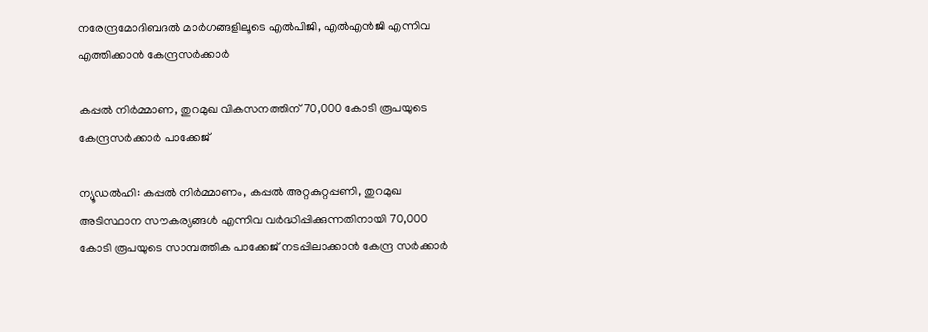നരേന്ദ്രമോദിബദൽ മാർഗങ്ങളിലൂടെ എൽപിജി, എൽഎൻജി എന്നിവ എത്തിക്കാൻ കേന്ദ്രസർക്കാര്‍

കപ്പല്‍ നിര്‍മ്മാണ, തുറമുഖ വികസനത്തിന് 70,000 കോടി രൂപയുടെ കേന്ദ്രസര്‍ക്കാര്‍ പാക്കേജ്

ന്യൂഡല്‍ഹി: കപ്പല്‍ നിര്‍മ്മാണം, കപ്പല്‍ അറ്റകുറ്റപ്പണി, തുറമുഖ അടിസ്ഥാന സൗകര്യങ്ങള്‍ എന്നിവ വര്‍ദ്ധിപ്പിക്കുന്നതിനായി 70,000 കോടി രൂപയുടെ സാമ്പത്തിക പാക്കേജ് നടപ്പിലാക്കാന്‍ കേന്ദ്ര സര്‍ക്കാര്‍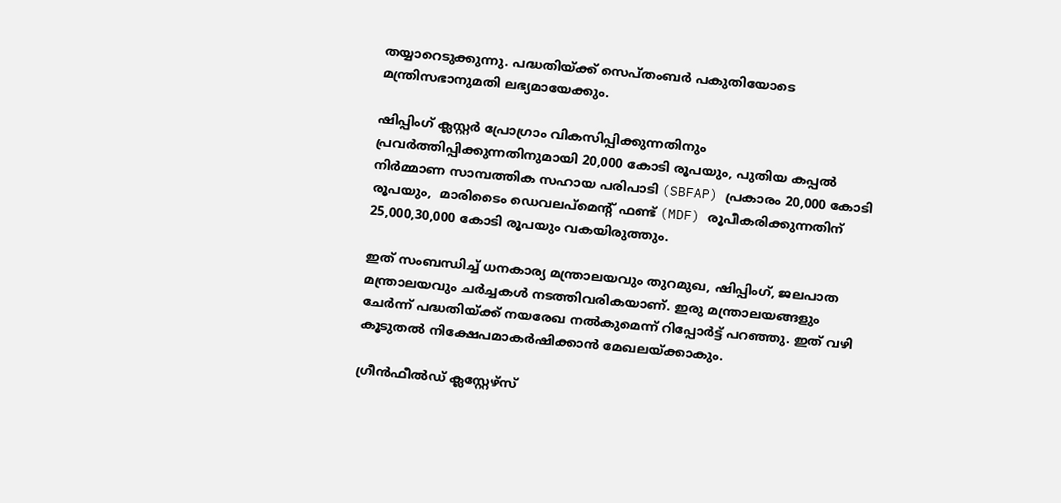തയ്യാറെടുക്കുന്നു. പദ്ധതിയ്ക്ക് സെപ്തംബര്‍ പകുതിയോടെ മന്ത്രിസഭാനുമതി ലഭ്യമായേക്കും.

ഷിപ്പിംഗ് ക്ലസ്റ്റര്‍ പ്രോഗ്രാം വികസിപ്പിക്കുന്നതിനും പ്രവര്‍ത്തിപ്പിക്കുന്നതിനുമായി 20,000 കോടി രൂപയും, പുതിയ കപ്പല്‍ നിര്‍മ്മാണ സാമ്പത്തിക സഹായ പരിപാടി (SBFAP) പ്രകാരം 20,000 കോടി രൂപയും,  മാരിടൈം ഡെവലപ്മെന്റ് ഫണ്ട് (MDF) രൂപീകരിക്കുന്നതിന് 25,000,30,000 കോടി രൂപയും വകയിരുത്തും.

ഇത് സംബന്ധിച്ച് ധനകാര്യ മന്ത്രാലയവും തുറമുഖ, ഷിപ്പിംഗ്, ജലപാത മന്ത്രാലയവും ചര്‍ച്ചകള്‍ നടത്തിവരികയാണ്. ഇരു മന്ത്രാലയങ്ങളും ചേര്‍ന്ന് പദ്ധതിയ്ക്ക് നയരേഖ നല്‍കുമെന്ന് റിപ്പോര്‍ട്ട് പറഞ്ഞു. ഇത് വഴി കൂടുതല്‍ നിക്ഷേപമാകര്‍ഷിക്കാന്‍ മേഖലയ്ക്കാകും.

ഗ്രീന്‍ഫീല്‍ഡ് ക്ലസ്റ്റേഴ്‌സ്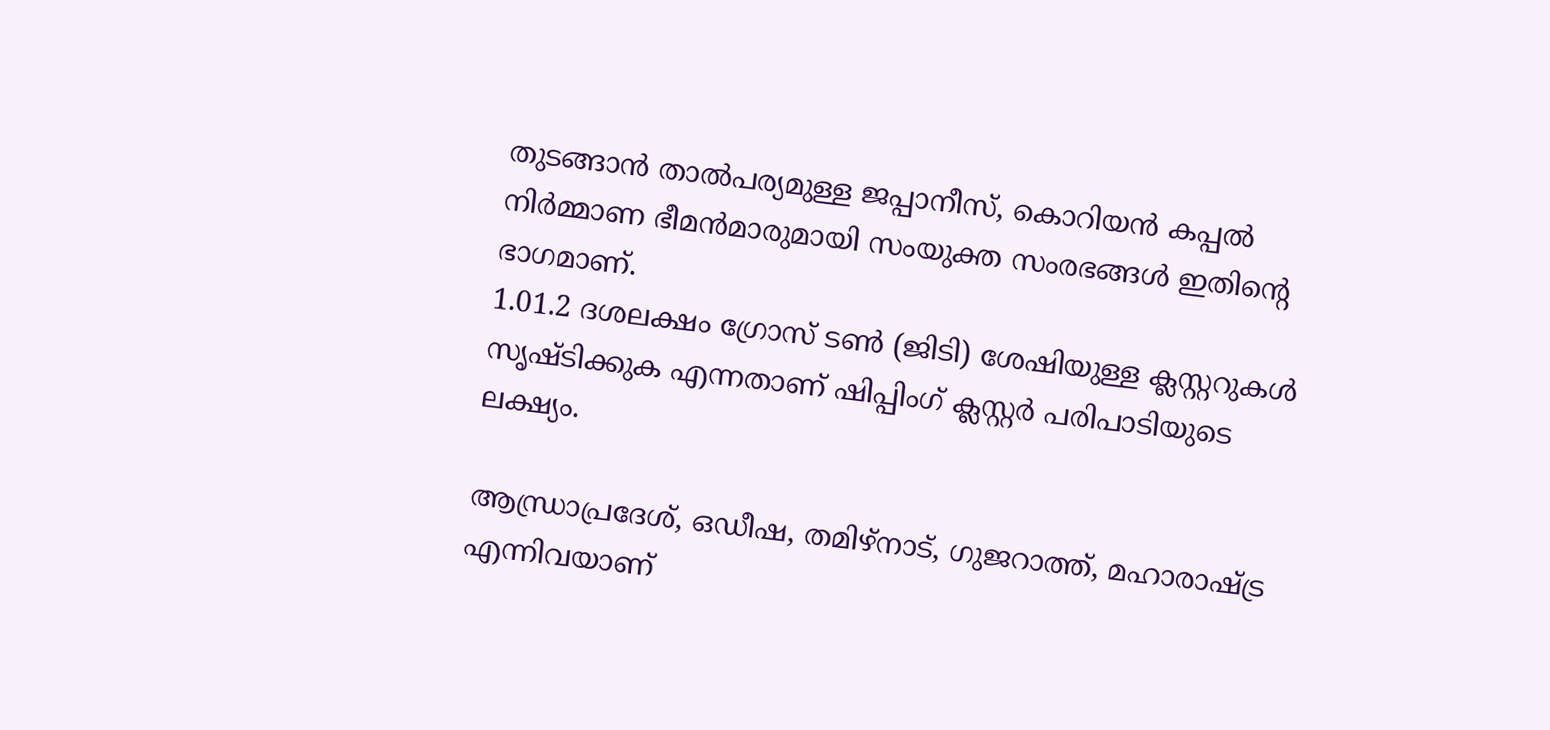തുടങ്ങാന്‍ താല്‍പര്യമുള്ള ജപ്പാനീസ്, കൊറിയന്‍ കപ്പല്‍ നിര്‍മ്മാണ ഭീമന്‍മാരുമായി സംയുക്ത സംരഭങ്ങള്‍ ഇതിന്റെ ഭാഗമാണ്.
1.01.2 ദശലക്ഷം ഗ്രോസ് ടണ്‍ (ജിടി) ശേഷിയുള്ള ക്ലസ്റ്ററുകള്‍ സൃഷ്ടിക്കുക എന്നതാണ് ഷിപ്പിംഗ് ക്ലസ്റ്റര്‍ പരിപാടിയുടെ ലക്ഷ്യം.

ആന്ധ്രാപ്രദേശ്, ഒഡീഷ, തമിഴ്നാട്, ഗുജറാത്ത്, മഹാരാഷ്ട്ര എന്നിവയാണ്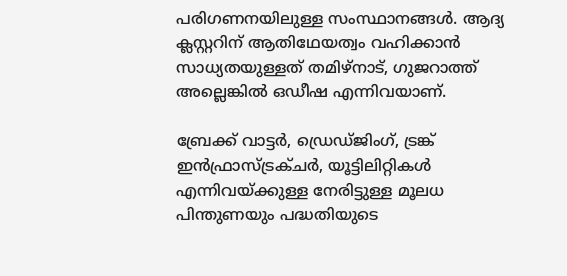പരിഗണനയിലുള്ള സംസ്ഥാനങ്ങള്‍. ആദ്യ ക്ലസ്റ്ററിന് ആതിഥേയത്വം വഹിക്കാന്‍ സാധ്യതയുള്ളത് തമിഴ്നാട്, ഗുജറാത്ത് അല്ലെങ്കില്‍ ഒഡീഷ എന്നിവയാണ്.

ബ്രേക്ക് വാട്ടര്‍, ഡ്രെഡ്ജിംഗ്, ട്രങ്ക് ഇന്‍ഫ്രാസ്ട്രക്ചര്‍, യൂട്ടിലിറ്റികള്‍ എന്നിവയ്ക്കുള്ള നേരിട്ടുള്ള മൂലധ പിന്തുണയും പദ്ധതിയുടെ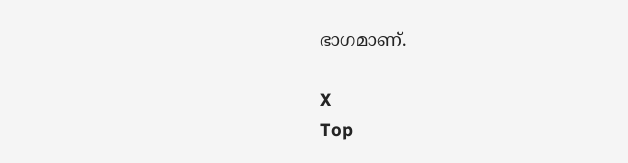ഭാഗമാണ്.

X
Top